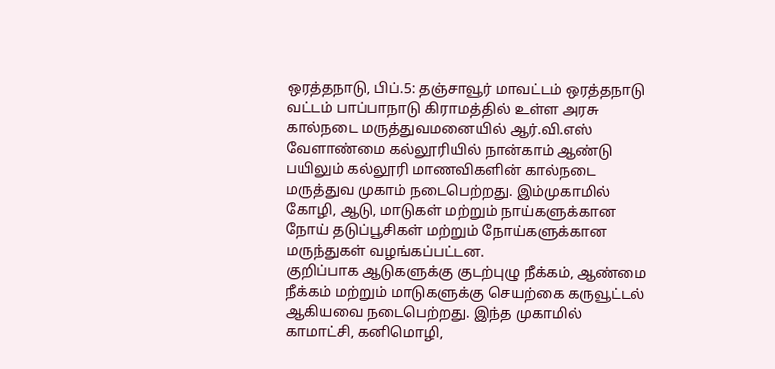ஒரத்தநாடு, பிப்.5: தஞ்சாவூர் மாவட்டம் ஒரத்தநாடு வட்டம் பாப்பாநாடு கிராமத்தில் உள்ள அரசு கால்நடை மருத்துவமனையில் ஆர்.வி.எஸ் வேளாண்மை கல்லூரியில் நான்காம் ஆண்டு பயிலும் கல்லூரி மாணவிகளின் கால்நடை மருத்துவ முகாம் நடைபெற்றது. இம்முகாமில் கோழி, ஆடு, மாடுகள் மற்றும் நாய்களுக்கான நோய் தடுப்பூசிகள் மற்றும் நோய்களுக்கான மருந்துகள் வழங்கப்பட்டன.
குறிப்பாக ஆடுகளுக்கு குடற்புழு நீக்கம், ஆண்மை நீக்கம் மற்றும் மாடுகளுக்கு செயற்கை கருவூட்டல் ஆகியவை நடைபெற்றது. இந்த முகாமில் காமாட்சி, கனிமொழி,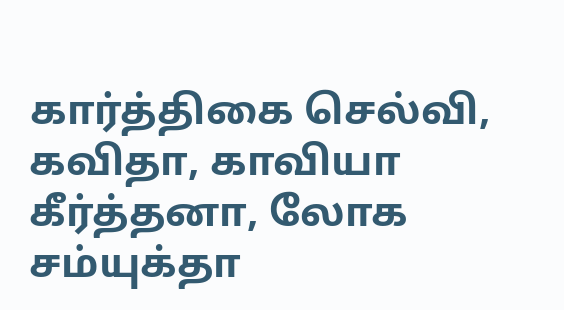கார்த்திகை செல்வி, கவிதா, காவியா கீர்த்தனா, லோக சம்யுக்தா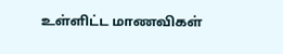உள்ளிட்ட மாணவிகள்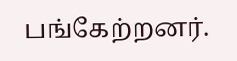பங்கேற்றனர்.